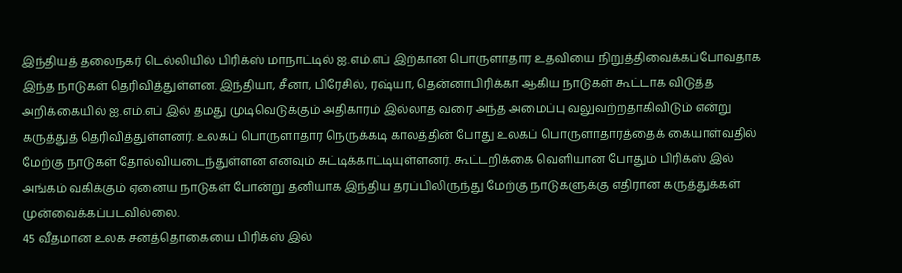இந்தியத் தலைநகர் டெல்லியில் பிரிக்ஸ் மாநாட்டில் ஐ.எம்.எப் இற்கான பொருளாதார உதவியை நிறுத்திவைக்கப்போவதாக இந்த நாடுகள் தெரிவித்துள்ளன. இந்தியா, சீனா, பிரேசில், ரஷ்யா, தென்னாபிரிக்கா ஆகிய நாடுகள் கூட்டாக விடுத்த அறிக்கையில் ஐ.எம்.எப் இல் தமது முடிவெடுக்கும் அதிகாரம் இல்லாத வரை அந்த அமைப்பு வலுவற்றதாகிவிடும் என்று கருத்துத் தெரிவித்துள்ளனர். உலகப் பொருளாதார நெருக்கடி காலத்தின் போது உலகப் பொருளாதாரத்தைக் கையாள்வதில் மேற்கு நாடுகள் தோல்வியடைந்துள்ளன எனவும் சுட்டிக்காட்டியுள்ளனர். கூட்டறிக்கை வெளியான போதும் பிரிக்ஸ் இல் அங்கம் வகிக்கும் ஏனைய நாடுகள் போன்று தனியாக இந்திய தரப்பிலிருந்து மேற்கு நாடுகளுக்கு எதிரான கருத்துக்கள் முன்வைக்கப்படவில்லை.
45 வீதமான உலக சனத்தொகையை பிரிக்ஸ் இல்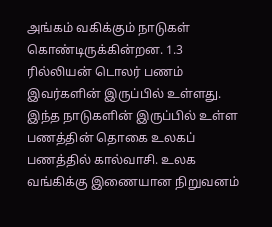அங்கம் வகிக்கும் நாடுகள் கொண்டிருக்கின்றன. 1.3 ரில்லியன் டொலர் பணம் இவர்களின் இருப்பில் உள்ளது. இந்த நாடுகளின் இருப்பில் உள்ள பணத்தின் தொகை உலகப் பணத்தில் கால்வாசி. உலக வங்கிக்கு இணையான நிறுவனம்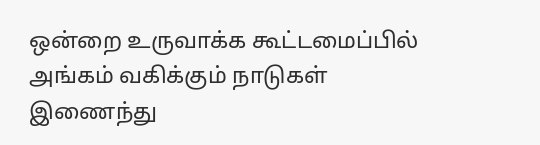ஒன்றை உருவாக்க கூட்டமைப்பில் அங்கம் வகிக்கும் நாடுகள் இணைந்து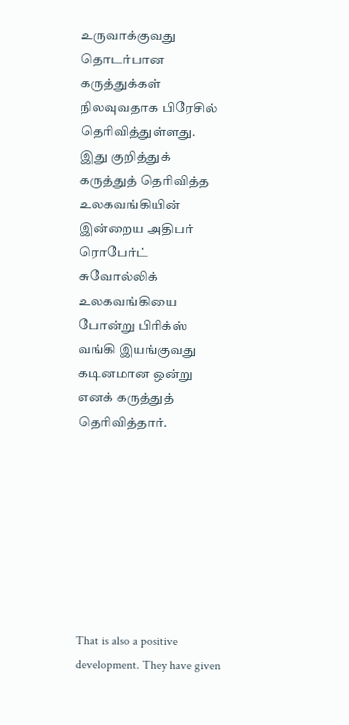உருவாக்குவது தொடர்பான கருத்துக்கள் நிலவுவதாக பிரேசில் தெரிவித்துள்ளது. இது குறித்துக் கருத்துத் தெரிவித்த உலகவங்கியின் இன்றைய அதிபர் ரொபேர்ட் சுவோல்லிக் உலகவங்கியை போன்று பிரிக்ஸ் வங்கி இயங்குவது கடினமான ஒன்று எனக் கருத்துத் தெரிவித்தார்.








That is also a positive development. They have given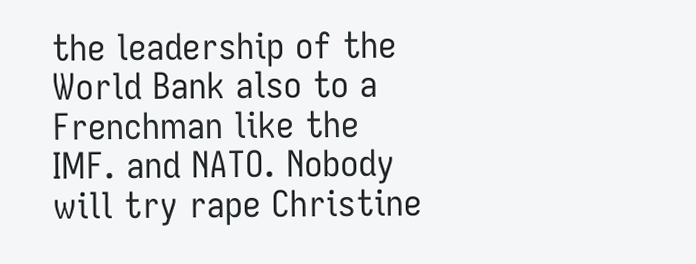the leadership of the World Bank also to a Frenchman like the IMF. and NATO. Nobody will try rape Christine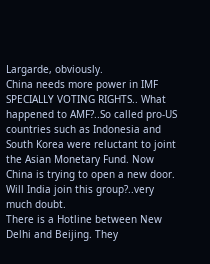Largarde, obviously.
China needs more power in IMF SPECIALLY VOTING RIGHTS.. What happened to AMF?..So called pro-US countries such as Indonesia and South Korea were reluctant to joint the Asian Monetary Fund. Now China is trying to open a new door. Will India join this group?..very much doubt.
There is a Hotline between New Delhi and Beijing. They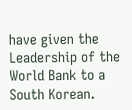have given the Leadership of the World Bank to a South Korean.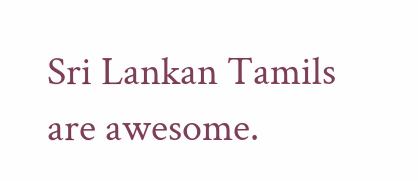Sri Lankan Tamils are awesome.